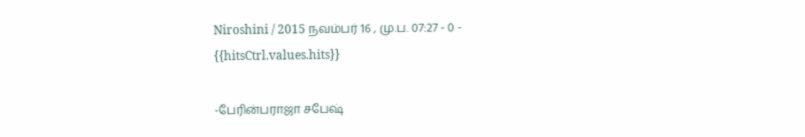Niroshini / 2015 நவம்பர் 16 , மு.ப. 07:27 - 0 - {{hitsCtrl.values.hits}}

-பேரின்பராஜா சபேஷ்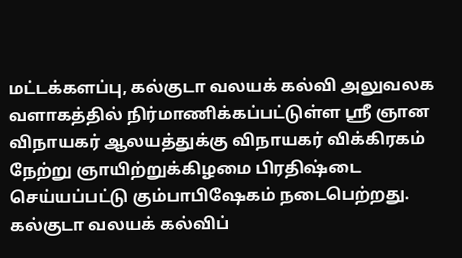மட்டக்களப்பு, கல்குடா வலயக் கல்வி அலுவலக வளாகத்தில் நிர்மாணிக்கப்பட்டுள்ள ஸ்ரீ ஞான விநாயகர் ஆலயத்துக்கு விநாயகர் விக்கிரகம் நேற்று ஞாயிற்றுக்கிழமை பிரதிஷ்டை செய்யப்பட்டு கும்பாபிஷேகம் நடைபெற்றது.
கல்குடா வலயக் கல்விப்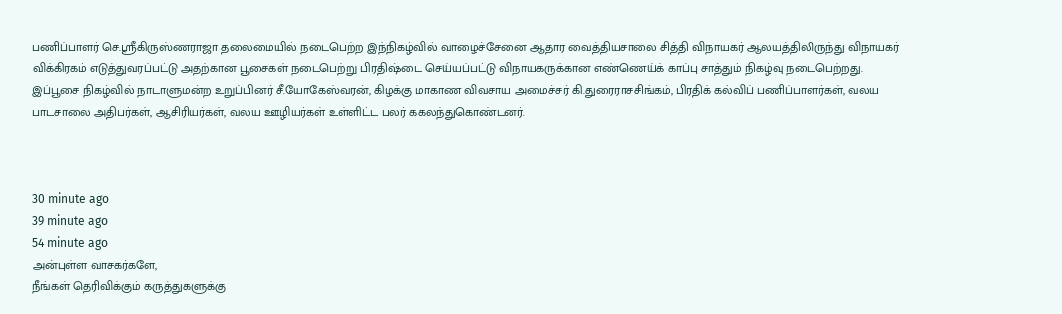பணிப்பாளர் செ.ஸ்ரீகிருஸ்ணராஜா தலைமையில் நடைபெற்ற இந்நிகழ்வில் வாழைச்சேனை ஆதார வைத்தியசாலை சித்தி விநாயகர் ஆலயத்திலிருந்து விநாயகர் விக்கிரகம் எடுத்துவரப்பட்டு அதற்கான பூசைகள் நடைபெற்று பிரதிஷ்டை செய்யப்பட்டு விநாயகருக்கான எண்ணெய்க் காப்பு சாத்தும் நிகழ்வு நடைபெற்றது.
இப்பூசை நிகழ்வில் நாடாளுமன்ற உறுப்பினர் சீ.யோகேஸ்வரன், கிழக்கு மாகாண விவசாய அமைச்சர் கி.துரைராசசிங்கம், பிரதிக் கல்விப் பணிப்பாளர்கள், வலய பாடசாலை அதிபர்கள், ஆசிரியர்கள், வலய ஊழியர்கள் உள்ளிட்ட பலர் ககலந்துகொண்டனர்.



30 minute ago
39 minute ago
54 minute ago
அன்புள்ள வாசகர்களே,
நீங்கள் தெரிவிக்கும் கருத்துகளுக்கு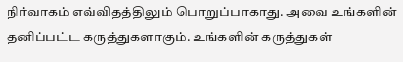நிர்வாகம் எவ்விதத்திலும் பொறுப்பாகாது. அவை உங்களின் தனிப்பட்ட கருத்துகளாகும். உங்களின் கருத்துகள்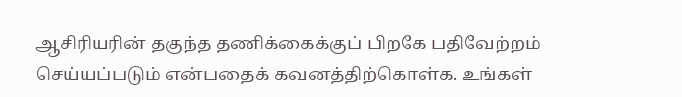ஆசிரியரின் தகுந்த தணிக்கைக்குப் பிறகே பதிவேற்றம் செய்யப்படும் என்பதைக் கவனத்திற்கொள்க. உங்கள்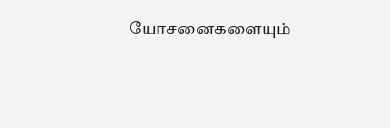யோசனைகளையும்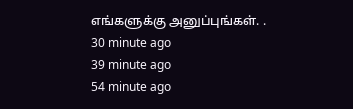எங்களுக்கு அனுப்புங்கள். .
30 minute ago
39 minute ago
54 minute ago